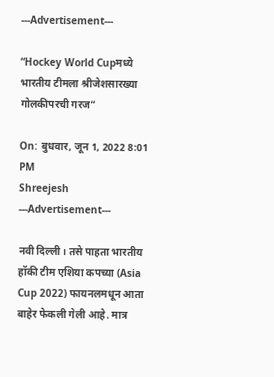---Advertisement---

“Hockey World Cupमध्ये भारतीय टीमला श्रीजेशसारख्या गोलकीपरची गरज”

On: बुधवार, जून 1, 2022 8:01 PM
Shreejesh
---Advertisement---

नवी दिल्ली। तसे पाहता भारतीय हॉकी टीम एशिया कपच्या (Asia Cup 2022) फायनलमधून आता बाहेर फेकली गेली आहे. मात्र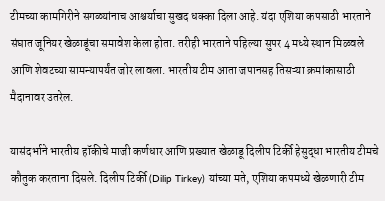टीमच्या कामगिरीने सगळ्यांनाच आश्चर्याचा सुखद धक्का दिला आहे. यंदा एशिया कपसाठी भारताने संघात जूनियर खेळाडूंचा समावेश केला होता. तरीही भारताने पहिल्या सुपर 4 मध्ये स्थान मिळवले आणि शेवटच्या सामन्यापर्यंत जोर लावला. भारतीय टीम आता जपानसह तिसऱ्या क्रमांकासाठी मैदानावर उतरेल.

यासंदर्भाने भारतीय हॉकीचे माजी कर्णधार आणि प्रख्यात खेळाडू दिलीप टिर्की हेसुद्धा भारतीय टीमचे कौतुक करताना दिसले. दिलीप टिर्की (Dilip Tirkey) यांच्या मते, एशिया कपमध्ये खेळणारी टीम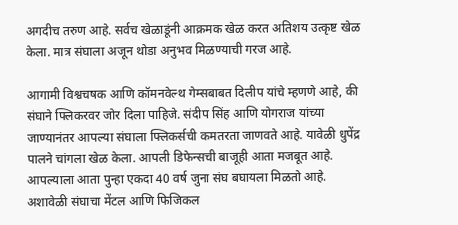अगदीच तरुण आहे. सर्वच खेळाडूंनी आक्रमक खेळ करत अतिशय उत्कृष्ट खेळ केला. मात्र संघाला अजून थोडा अनुभव मिळण्याची गरज आहे.

आगामी विश्वचषक आणि कॉमनवेल्थ गेम्सबाबत दिलीप यांचे म्हणणे आहे, की संघाने फ्लिकरवर जोर दिला पाहिजे. संदीप सिंह आणि योगराज यांच्या जाण्यानंतर आपल्या संघाला फ्लिकर्सची कमतरता जाणवते आहे. यावेळी धुपेंद्र पालने चांगला खेळ केला. आपली डिफेन्सची बाजूही आता मजबूत आहे. आपल्याला आता पुन्हा एकदा 40 वर्ष जुना संघ बघायला मिळतो आहे. अशावेळी संघाचा मेंटल आणि फिजिकल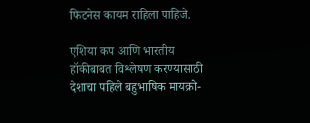फिटनेस कायम राहिला पाहिजे.

एशिया कप आणि भारतीय हॉकीबाबत विश्लेषण करण्यासाठी देशाचा पहिले बहुभाषिक मायक्रो-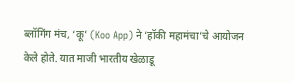ब्लॉगिंग मंच, ‘कू’ (Koo App) ने ‘हॉकी महामंचा’चे आयोजन केले होते. यात माजी भारतीय खेळाडू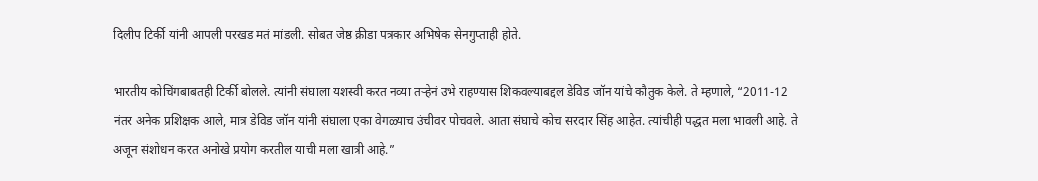दिलीप टिर्की यांनी आपली परखड मतं मांडली. सोबत जेष्ठ क्रीडा पत्रकार अभिषेक सेनगुप्ताही होते.

भारतीय कोचिंगबाबतही टिर्की बोलले. त्यांनी संघाला यशस्वी करत नव्या तऱ्हेनं उभे राहण्यास शिकवल्याबद्दल डेविड जॉन यांचे कौतुक केले. ते म्हणाले, “2011-12 नंतर अनेक प्रशिक्षक आले, मात्र डेविड जॉन यांनी संघाला एका वेगळ्याच उंचीवर पोचवले. आता संघाचे कोच सरदार सिंह आहेत. त्यांचीही पद्धत मला भावली आहे. ते अजून संशोधन करत अनोखे प्रयोग करतील याची मला खात्री आहे.”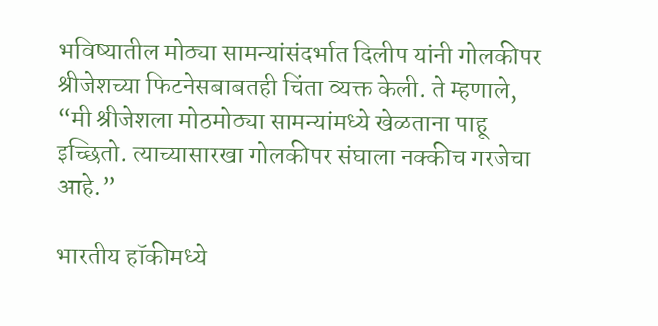भविष्यातील मोठ्या सामन्यांसंदर्भात दिलीप यांनी गोलकीपर श्रीजेशच्या फिटनेसबाबतही चिंता व्यक्त केली. ते म्हणाले, “मी श्रीजेशला मोठमोठ्या सामन्यांमध्ये खेळताना पाहू इच्छितो. त्याच्यासारखा गोलकीपर संघाला नक्कीच गरजेचा आहे.”

भारतीय हॉकीमध्ये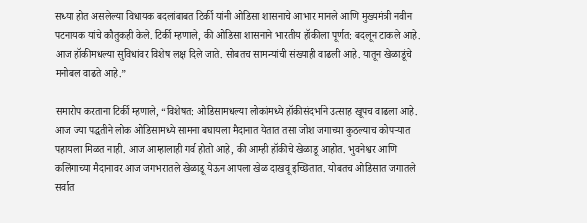सध्या होत असलेल्या विधायक बदलांबाबत टिर्की यांनी ओडिसा शासनाचे आभार मानले आणि मुख्यमंत्री नवीन पटनायक यांचे कौतुकही केले. टिर्की म्हणाले, की ओडिसा शासनाने भारतीय हॉकीला पूर्णत: बदलून टाकले आहे. आज हॉकीमधल्या सुविधांवर विशेष लक्ष दिले जाते. सोबतच सामन्यांची संख्याही वाढली आहे. यातून खेळाडूंचे मनोबल वाढते आहे.”

समारोप करताना टिर्की म्हणाले, “विशेषत: ओडिसामधल्या लोकांमध्ये हॉकीसंदर्भाने उत्साह खूपच वाढला आहे. आज ज्या पद्धतीने लोक ओडिसामध्ये सामना बघायला मैदानात येतात तसा जोश जगाच्या कुठल्याच कोपऱ्यात पहायला मिळत नाही. आज आम्हालाही गर्व होतो आहे, की आम्ही हॉकीचे खेळाडू आहोत. भुवनेश्वर आणि कलिंगाच्या मैदानावर आज जगभरातले खेळाडू येऊन आपला खेळ दाखवू इच्छितात. योबतच ओडिसात जगातले सर्वात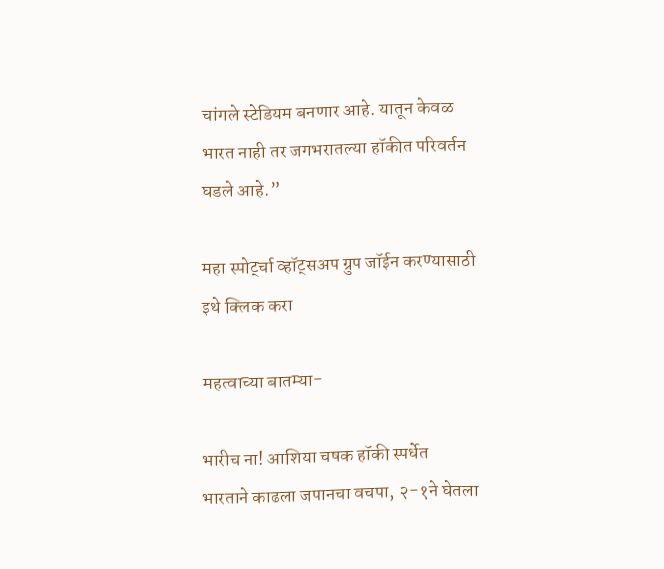चांगले स्टेडियम बनणार आहे. यातून केवळ भारत नाही तर जगभरातल्या हॉकीत परिवर्तन घडले आहे.”

महा स्पोर्ट्चा व्हॉट्सअप ग्रुप जॉईन करण्यासाठी इथे क्लिक करा

महत्वाच्या बातम्या-

भारीच ना! आशिया चषक हॉकी स्पर्धेत भारताने काढला जपानचा वचपा, २-१ने घेतला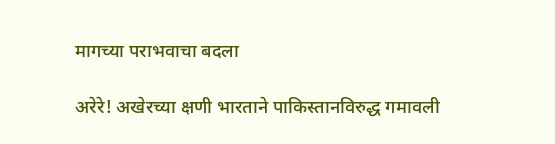मागच्या पराभवाचा बदला

अरेरे! अखेरच्या क्षणी भारताने पाकिस्तानविरुद्ध गमावली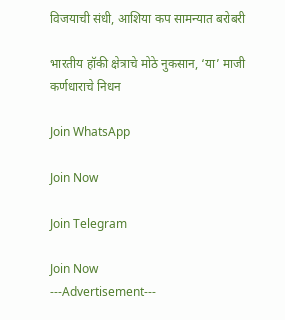विजयाची संधी, आशिया कप सामन्यात बरोबरी

भारतीय हॉकी क्षेत्राचे मोठे नुकसान, ‘या’ माजी कर्णधाराचे निधन

Join WhatsApp

Join Now

Join Telegram

Join Now
---Advertisement---